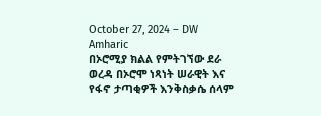October 27, 2024 – DW Amharic
በኦሮሚያ ክልል የምትገኘው ደራ ወረዳ በኦሮሞ ነጻነት ሠራዊት እና የፋኖ ታጣቂዎች እንቅስቃሴ ሰላም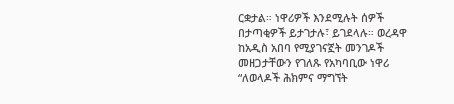ርቋታል። ነዋሪዎች እንደሚሉት ሰዎች በታጣቂዎች ይታገታሉ፣ ይገደላሉ። ወረዳዋ ከአዲስ አበባ የሚያገናኟት መንገዶች መዘጋታቸውን የገለጹ የአካባቢው ነዋሪ “ለወላዶች ሕክምና ማግኘት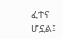ፈተና ሆኗል፤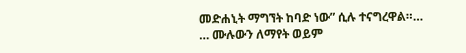መድሐኒት ማግኘት ከባድ ነው” ሲሉ ተናግረዋል።…
… ሙሉውን ለማየት ወይም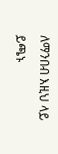ለማንበብ እዚህ ላይ ይጫኑ